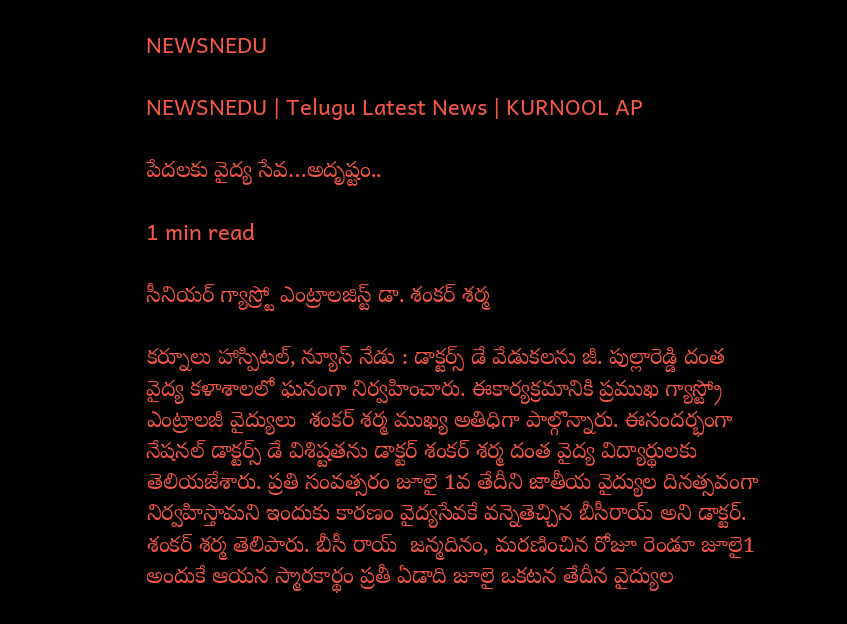NEWSNEDU

NEWSNEDU | Telugu Latest News | KURNOOL AP

పేదలకు వైద్య సేవ…అదృష్టం..

1 min read

సీనియర్ గ్యాస్ర్టో ఎంట్రాలజిస్ట్ డా. శంకర్ శర్మ

కర్నూలు హాస్పిటల్, న్యూస్ నేడు : డాక్టర్స్ డే వేడుకలను జీ. పుల్లారెడ్డి దంత వైద్య కళాశాలలో ఘనంగా నిర్వహించారు. ఈకార్యక్రమానికి ప్రముఖ గ్యాస్ట్రో ఎంట్రాలజీ వైద్యులు  శంకర్ శర్మ ముఖ్య అతిధిగా పాల్గొన్నారు. ఈసందర్భంగా నేషనల్ డాక్టర్స్ డే విశిష్టతను డాక్టర్ శంకర్ శర్మ దంత వైద్య విద్యార్థులకు తెలియజేశారు. ప్రతి సంవత్సరం జూలై 1వ తేదీని జాతీయ వైద్యుల దినత్సవంగా నిర్వహిస్తామని ఇందుకు కారణం వైద్యసేవకే వన్నెతెచ్చిన బీసీరాయ్ అని డాక్టర్. శంకర్ శర్మ తెలిపారు. బీసీ రాయ్  జన్మదినం, మరణించిన రోజూ రెండూ జూలై1 అందుకే ఆయన స్మారకార్థం ప్రతీ ఏడాది జూలై ఒకటన తేదీన వైద్యుల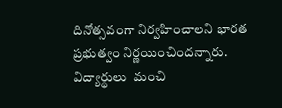దినోత్సవంగా నిర్వహించాలని భారత ప్రభుత్వం నిర్ణయించిందన్నారు.  విద్యార్థులు  మంచి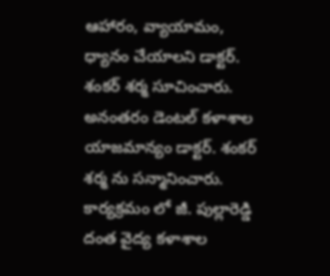ఆహారం‌, వ్యాయామం, ధ్యానం చేయాలని డాక్టర్. శంకర్ శర్మ సూచించారు.  అనంతరం డెంటల్ కళాశాల యాజమాన్యం డాక్టర్. శంకర్ శర్మ ను సన్మానించారు. కార్యక్రమం లో జీ. పుల్లారెడ్డి దంత వైద్య కళాశాల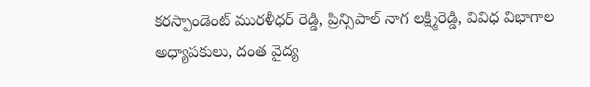కరస్పాండెంట్ మురళీధర్ రెడ్డి, ప్రిన్సిపాల్ నాగ లక్ష్మిరెడ్డి, వివిధ విభాగాల అధ్యాపకులు, దంత వైద్య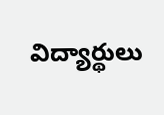విద్యార్థులు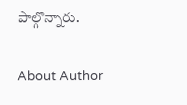పాల్గొన్నారు.

About Author